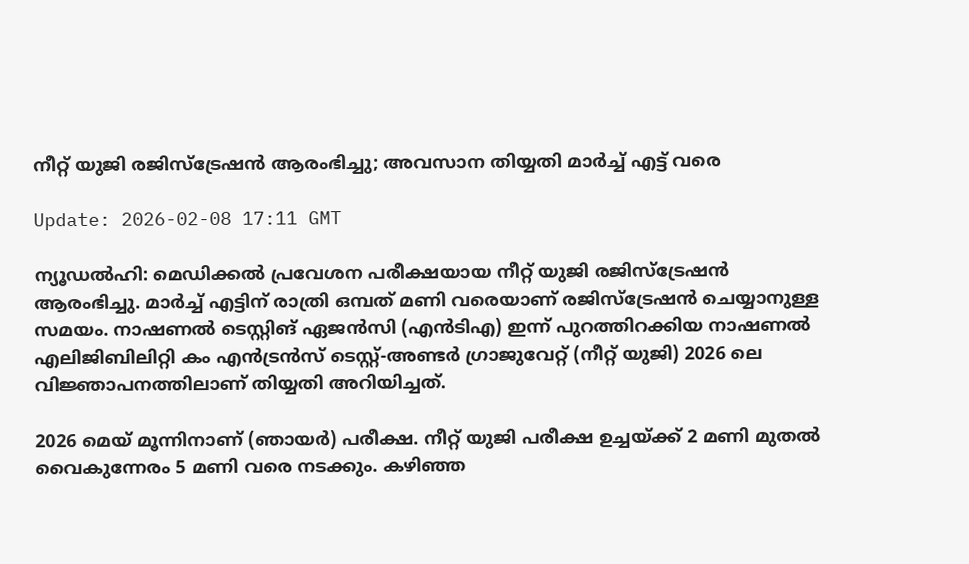നീറ്റ് യുജി രജിസ്‌ട്രേഷന്‍ ആരംഭിച്ചു; അവസാന തിയ്യതി മാര്‍ച്ച് എട്ട് വരെ

Update: 2026-02-08 17:11 GMT

ന്യൂഡല്‍ഹി: മെഡിക്കല്‍ പ്രവേശന പരീക്ഷയായ നീറ്റ് യുജി രജിസ്‌ട്രേഷന്‍ ആരംഭിച്ചു. മാര്‍ച്ച് എട്ടിന് രാത്രി ഒമ്പത് മണി വരെയാണ് രജിസ്ട്രേഷന്‍ ചെയ്യാനുള്ള സമയം. നാഷണല്‍ ടെസ്റ്റിങ് ഏജന്‍സി (എന്‍ടിഎ) ഇന്ന് പുറത്തിറക്കിയ നാഷണല്‍ എലിജിബിലിറ്റി കം എന്‍ട്രന്‍സ് ടെസ്റ്റ്-അണ്ടര്‍ ഗ്രാജുവേറ്റ് (നീറ്റ് യുജി) 2026 ലെ വിജ്ഞാപനത്തിലാണ് തിയ്യതി അറിയിച്ചത്.

2026 മെയ് മൂന്നിനാണ് (ഞായര്‍) പരീക്ഷ. നീറ്റ് യുജി പരീക്ഷ ഉച്ചയ്ക്ക് 2 മണി മുതല്‍ വൈകുന്നേരം 5 മണി വരെ നടക്കും. കഴിഞ്ഞ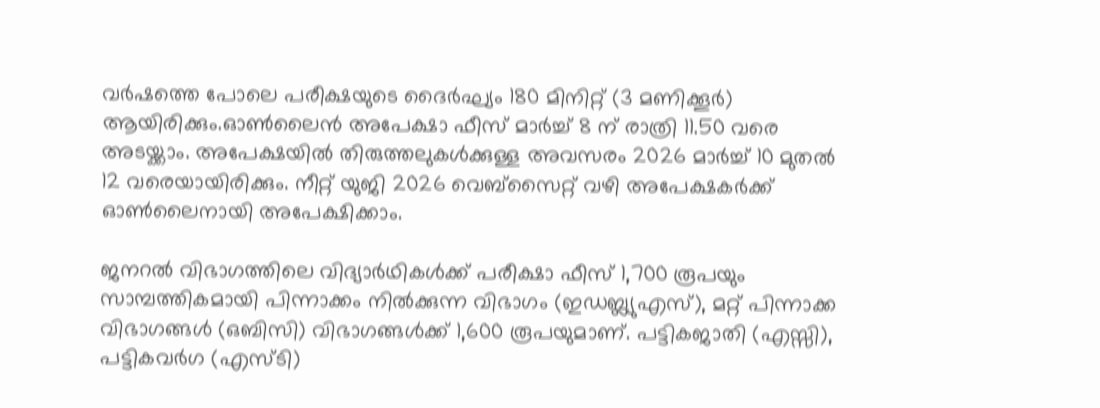വര്‍ഷത്തെ പോലെ പരീക്ഷയുടെ ദൈര്‍ഘ്യം 180 മിനിറ്റ് (3 മണിക്കൂര്‍) ആയിരിക്കും.ഓണ്‍ലൈന്‍ അപേക്ഷാ ഫീസ് മാര്‍ച്ച് 8 ന് രാത്രി 11.50 വരെ അടയ്ക്കാം. അപേക്ഷയില്‍ തിരുത്തലുകള്‍ക്കുള്ള അവസരം 2026 മാര്‍ച്ച് 10 മുതല്‍ 12 വരെയായിരിക്കും. നീറ്റ് യുജി 2026 വെബ്‌സൈറ്റ് വഴി അപേക്ഷകര്‍ക്ക് ഓണ്‍ലൈനായി അപേക്ഷിക്കാം.

ജനറല്‍ വിഭാഗത്തിലെ വിദ്യാര്‍ഥികള്‍ക്ക് പരീക്ഷാ ഫീസ് 1,700 രൂപയും സാമ്പത്തികമായി പിന്നാക്കം നില്‍ക്കുന്ന വിഭാഗം (ഇഡബ്ല്യുഎസ്), മറ്റ് പിന്നാക്ക വിഭാഗങ്ങള്‍ (ഒബിസി) വിഭാഗങ്ങള്‍ക്ക് 1,600 രൂപയുമാണ്. പട്ടികജാതി (എസ്സി), പട്ടികവര്‍ഗ (എസ്ടി)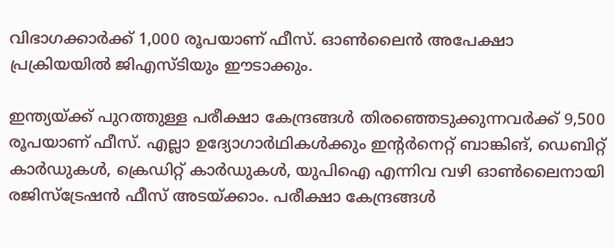വിഭാഗക്കാര്‍ക്ക് 1,000 രൂപയാണ് ഫീസ്. ഓണ്‍ലൈന്‍ അപേക്ഷാ പ്രക്രിയയില്‍ ജിഎസ്ടിയും ഈടാക്കും.

ഇന്ത്യയ്ക്ക് പുറത്തുള്ള പരീക്ഷാ കേന്ദ്രങ്ങള്‍ തിരഞ്ഞെടുക്കുന്നവര്‍ക്ക് 9,500 രൂപയാണ് ഫീസ്. എല്ലാ ഉദ്യോഗാര്‍ഥികള്‍ക്കും ഇന്റര്‍നെറ്റ് ബാങ്കിങ്, ഡെബിറ്റ് കാര്‍ഡുകള്‍, ക്രെഡിറ്റ് കാര്‍ഡുകള്‍, യുപിഐ എന്നിവ വഴി ഓണ്‍ലൈനായി രജിസ്‌ട്രേഷന്‍ ഫീസ് അടയ്ക്കാം. പരീക്ഷാ കേന്ദ്രങ്ങള്‍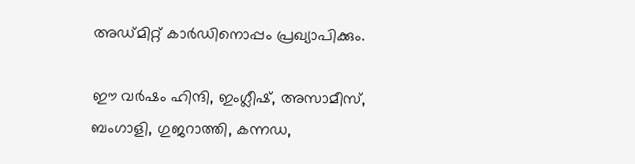അഡ്മിറ്റ് കാര്‍ഡിനൊപ്പം പ്രഖ്യാപിക്കും.

ഈ വര്‍ഷം ഹിന്ദി, ഇംഗ്ലീഷ്, അസാമീസ്, ബംഗാളി, ഗുജറാത്തി, കന്നഡ,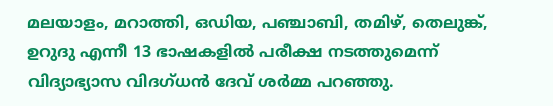മലയാളം, മറാത്തി, ഒഡിയ, പഞ്ചാബി, തമിഴ്, തെലുങ്ക്, ഉറുദു എന്നീ 13 ഭാഷകളില്‍ പരീക്ഷ നടത്തുമെന്ന് വിദ്യാഭ്യാസ വിദഗ്ധന്‍ ദേവ് ശര്‍മ്മ പറഞ്ഞു.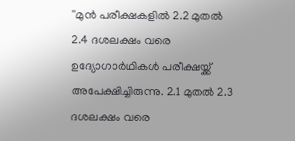''മുന്‍ പരീക്ഷകളില്‍ 2.2 മുതല്‍ 2.4 ദശലക്ഷം വരെ ഉദ്യോഗാര്‍ഥികള്‍ പരീക്ഷയ്ക്ക് അപേക്ഷിച്ചിരുന്നു. 2.1 മുതല്‍ 2.3 ദശലക്ഷം വരെ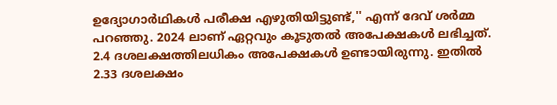ഉദ്യോഗാര്‍ഥികള്‍ പരീക്ഷ എഴുതിയിട്ടുണ്ട്,'' എന്ന് ദേവ് ശര്‍മ്മ പറഞ്ഞു. 2024 ലാണ് ഏറ്റവും കൂടുതല്‍ അപേക്ഷകള്‍ ലഭിച്ചത്. 2.4 ദശലക്ഷത്തിലധികം അപേക്ഷകള്‍ ഉണ്ടായിരുന്നു. ഇതില്‍ 2.33 ദശലക്ഷം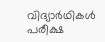വിദ്യാര്‍ഥികള്‍ പരീക്ഷ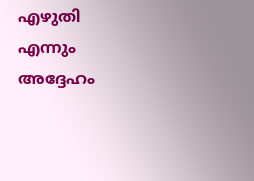എഴുതി എന്നും അദ്ദേഹം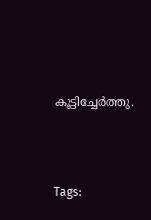കൂട്ടിച്ചേര്‍ത്തു.





Tags: